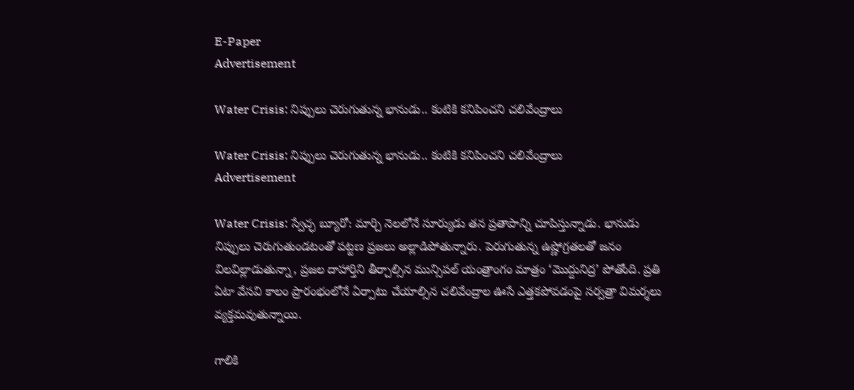E-Paper
Advertisement

Water Crisis: నిప్పులు చెరుగుతున్న భానుడు.. కంటికి కనిపించని చలివేంద్రాలు

Water Crisis: నిప్పులు చెరుగుతున్న భానుడు.. కంటికి కనిపించని చలివేంద్రాలు
Advertisement

Water Crisis: స్వేచ్ఛ బ్యూరో: మార్చి నెలలోనే సూర్యుడు తన ప్రతాపాన్ని చూపిస్తున్నాడు. భానుడు నిప్పులు చెరుగుతుండటంతో పట్టణ ప్రజలు అల్లాడిపోతున్నారు. పెరుగుతున్న ఉష్ణోగ్రతలతో జనం విలవిల్లాడుతున్నా, ప్రజల దాహార్తిని తీర్చాల్సిన మున్సిపల్ యంత్రాంగం మాత్రం ‘మొద్దునిద్ర’ పోతోంది. ప్రతి ఏటా వేసవి కాలం ప్రారంభంలోనే ఏర్పాటు చేయాల్సిన చలివేంద్రాల ఊసే ఎత్తకపోవడంపై సర్వత్రా విమర్శలు వ్యక్తమవుతున్నాయి.

గాలికి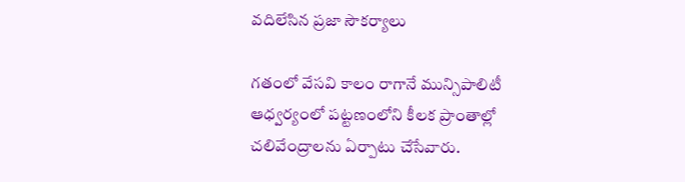వదిలేసిన ప్రజా సౌకర్యాలు

గతంలో వేసవి కాలం రాగానే మున్సిపాలిటీ ఆధ్వర్యంలో పట్టణంలోని కీలక ప్రాంతాల్లో చలివేంద్రాలను ఏర్పాటు చేసేవారు.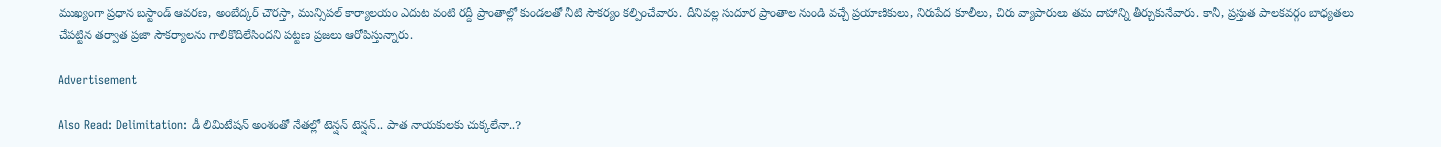ముఖ్యంగా ప్రధాన బస్టాండ్ ఆవరణ, అంబేద్కర్ చౌరస్తా, మున్సిపల్ కార్యాలయం ఎదుట వంటి రద్దీ ప్రాంతాల్లో కుండలతో నీటి సౌకర్యం కల్పించేవారు. దీనివల్ల సుదూర ప్రాంతాల నుండి వచ్చే ప్రయాణికులు, నిరుపేద కూలీలు, చిరు వ్యాపారులు తమ దాహాన్ని తీర్చుకునేవారు. కానీ, ప్రస్తుత పాలకవర్గం బాధ్యతలు చేపట్టిన తర్వాత ప్రజా సౌకర్యాలను గాలికొదిలేసిందని పట్టణ ప్రజలు ఆరోపిస్తున్నారు.

Advertisement

Also Read: Delimitation: డీ లిమిటేషన్ అంశంతో నేతల్లో టెన్షన్ టెన్షన్.. పాత నాయకులకు చుక్కలేనా..?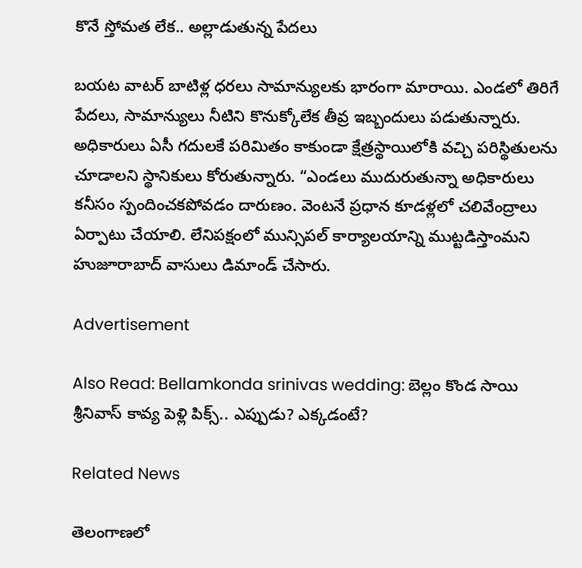కొనే స్తోమత లేక.. అల్లాడుతున్న పేదలు

బయట వాటర్ బాటిళ్ల ధరలు సామాన్యులకు భారంగా మారాయి. ఎండలో తిరిగే పేదలు, సామాన్యులు నీటిని కొనుక్కోలేక తీవ్ర ఇబ్బందులు పడుతున్నారు. అధికారులు ఏసీ గదులకే పరిమితం కాకుండా క్షేత్రస్థాయిలోకి వచ్చి పరిస్థితులను చూడాలని స్థానికులు కోరుతున్నారు. “ఎండలు ముదురుతున్నా అధికారులు కనీసం స్పందించకపోవడం దారుణం. వెంటనే ప్రధాన కూడళ్లలో చలివేంద్రాలు ఏర్పాటు చేయాలి. లేనిపక్షంలో మున్సిపల్ కార్యాలయాన్ని ముట్టడిస్తాంమని హుజూరాబాద్ వాసులు డిమాండ్ చేసారు.

Advertisement

Also Read: Bellamkonda srinivas wedding: బెల్లం కొండ సాయి శ్రీనివాస్ కావ్య పెళ్లి పిక్స్.. ఎప్పుడు? ఎక్కడంటే?

Related News

తెలంగాణలో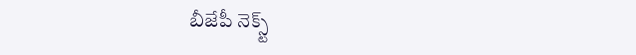బీజేపీ నెక్స్ట్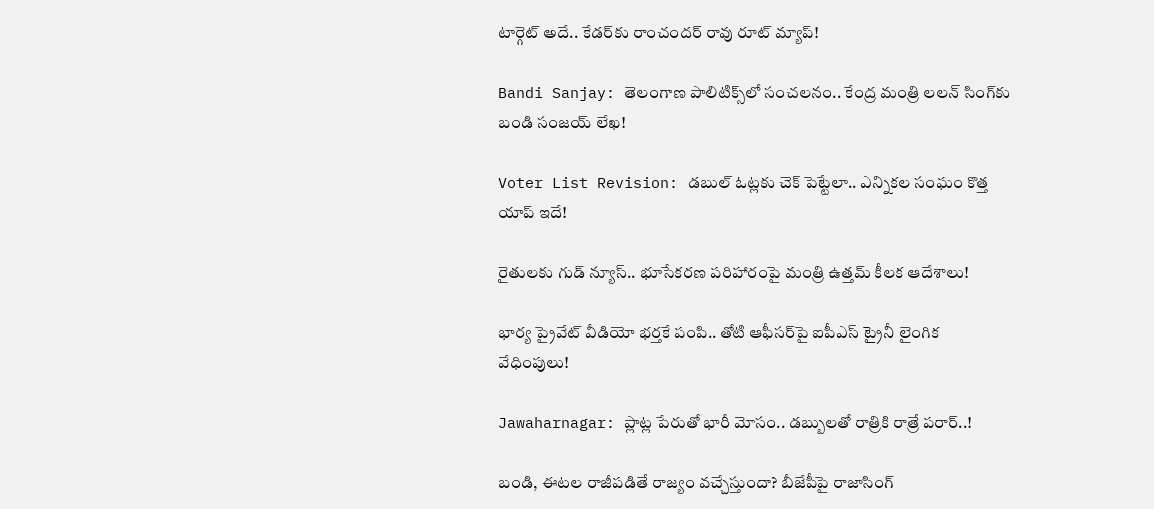టార్గెట్ అదే.. కేడర్‌కు రాంచందర్ రావు రూట్ మ్యాప్!

Bandi Sanjay: తెలంగాణ పాలిటిక్స్‌లో సంచలనం.. కేంద్ర మంత్రి లలన్ సింగ్‌కు బండి సంజయ్ లేఖ!

Voter List Revision: డబుల్ ఓట్లకు చెక్ పెట్టేలా.. ఎన్నికల సంఘం కొత్త యాప్ ఇదే!

రైతులకు గుడ్ న్యూస్.. భూసేకరణ పరిహారంపై మంత్రి ఉత్తమ్ కీలక ఆదేశాలు!

భార్య ప్రైవేట్ వీడియో భర్తకే పంపి.. తోటి ఆఫీసర్‌పై ఐపీఎస్ ట్రైనీ లైంగిక వేధింపులు!

Jawaharnagar: ప్లాట్ల పేరుతో భారీ మోసం.. డబ్బులతో రాత్రికి రాత్రే పరార్..!

బండి, ఈటల రాజీపడితే రాజ్యం వచ్చేస్తుందా? బీజేపీపై రాజాసింగ్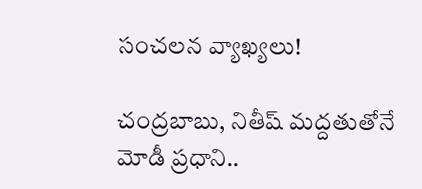సంచలన వ్యాఖ్యలు!

చంద్రబాబు, నితీష్ మద్దతుతోనే మోడీ ప్రధాని..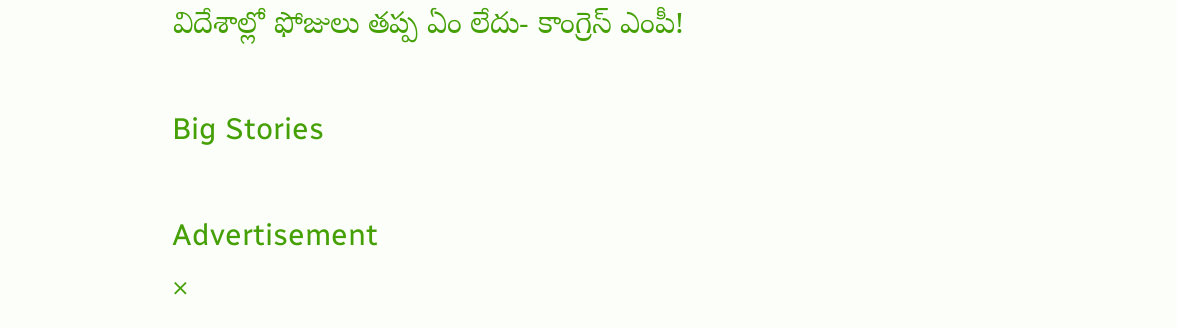విదేశాల్లో ఫోజులు తప్ప ఏం లేదు- కాంగ్రెస్ ఎంపీ!

Big Stories

Advertisement
×